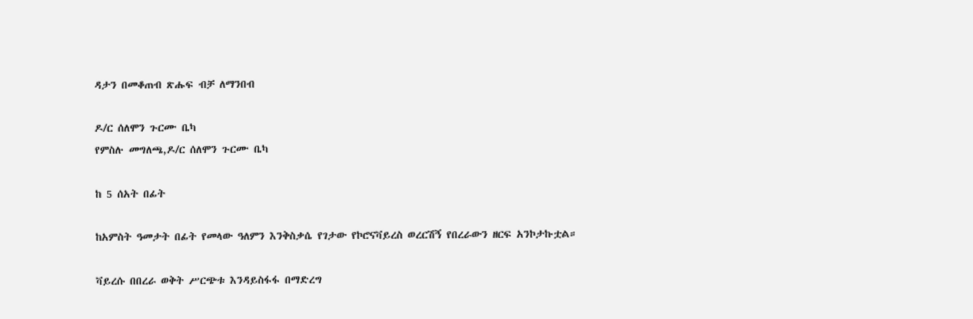ዳታን በመቆጠብ ጽሑፍ ብቻ ለማንበብ

ዶ/ር ሰለሞን ጉርሙ ቤካ
የምስሉ መግለጫ,ዶ/ር ሰለሞን ጉርሙ ቤካ

ከ 5 ሰአት በፊት

ከአምስት ዓመታት በፊት የመላው ዓለምን እንቅስቃሴ የገታው የኮሮናቫይረስ ወረርሽኝ የበረራውን ዘርፍ አንኮታኩቷል።

ቫይረሱ በበረራ ወቅት ሥርጭቱ እንዳይስፋፋ በማድረግ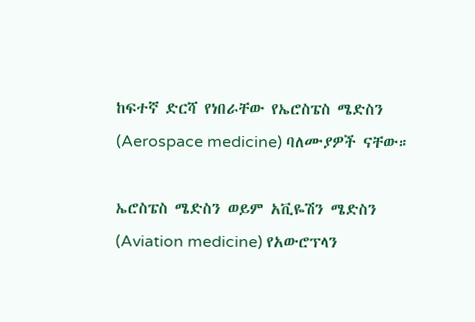ከፍተኛ ድርሻ የነበራቸው የኤሮስፔስ ሜድስን (Aerospace medicine) ባለሙያዎች ናቸው።

ኤሮስፔስ ሜድስን ወይም አቪዬሽን ሜድስን (Aviation medicine) የአውሮፕላን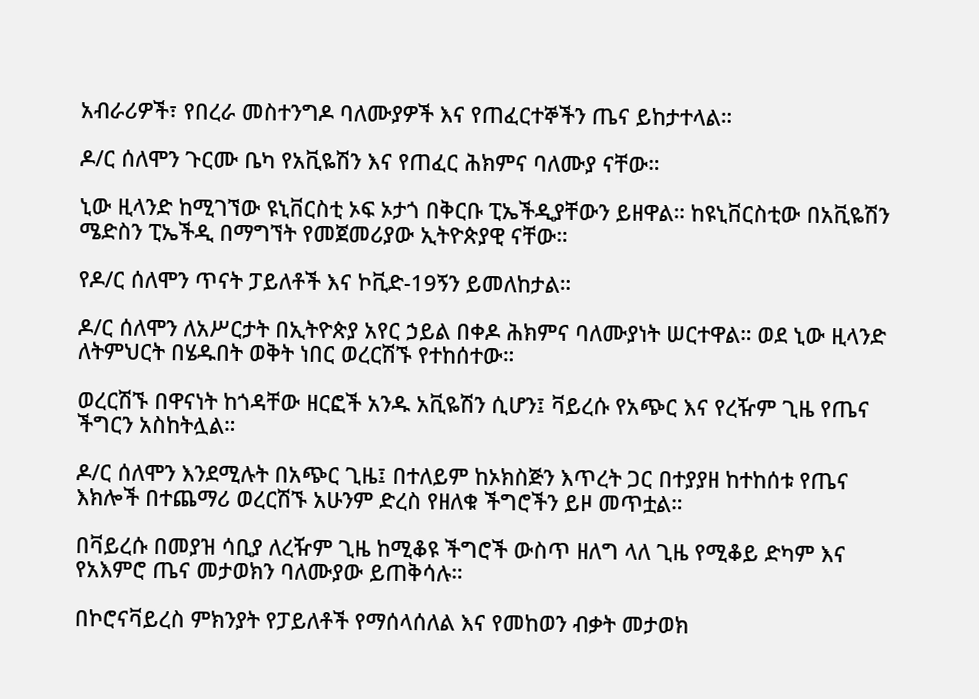አብራሪዎች፣ የበረራ መስተንግዶ ባለሙያዎች እና የጠፈርተኞችን ጤና ይከታተላል።

ዶ/ር ሰለሞን ጉርሙ ቤካ የአቪዬሽን እና የጠፈር ሕክምና ባለሙያ ናቸው።

ኒው ዚላንድ ከሚገኘው ዩኒቨርስቲ ኦፍ ኦታጎ በቅርቡ ፒኤችዲያቸውን ይዘዋል። ከዩኒቨርስቲው በአቪዬሽን ሜድስን ፒኤችዲ በማግኘት የመጀመሪያው ኢትዮጵያዊ ናቸው።

የዶ/ር ሰለሞን ጥናት ፓይለቶች እና ኮቪድ-19ኝን ይመለከታል።

ዶ/ር ሰለሞን ለአሥርታት በኢትዮጵያ አየር ኃይል በቀዶ ሕክምና ባለሙያነት ሠርተዋል። ወደ ኒው ዚላንድ ለትምህርት በሄዱበት ወቅት ነበር ወረርሽኙ የተከሰተው።

ወረርሽኙ በዋናነት ከጎዳቸው ዘርፎች አንዱ አቪዬሽን ሲሆን፤ ቫይረሱ የአጭር እና የረዥም ጊዜ የጤና ችግርን አስከትሏል።

ዶ/ር ሰለሞን እንደሚሉት በአጭር ጊዜ፤ በተለይም ከኦክስጅን እጥረት ጋር በተያያዘ ከተከሰቱ የጤና እክሎች በተጨማሪ ወረርሽኙ አሁንም ድረስ የዘለቁ ችግሮችን ይዞ መጥቷል።

በቫይረሱ በመያዝ ሳቢያ ለረዥም ጊዜ ከሚቆዩ ችግሮች ውስጥ ዘለግ ላለ ጊዜ የሚቆይ ድካም እና የአእምሮ ጤና መታወክን ባለሙያው ይጠቅሳሉ።

በኮሮናቫይረስ ምክንያት የፓይለቶች የማሰላሰለል እና የመከወን ብቃት መታወክ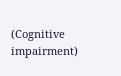(Cognitive impairment)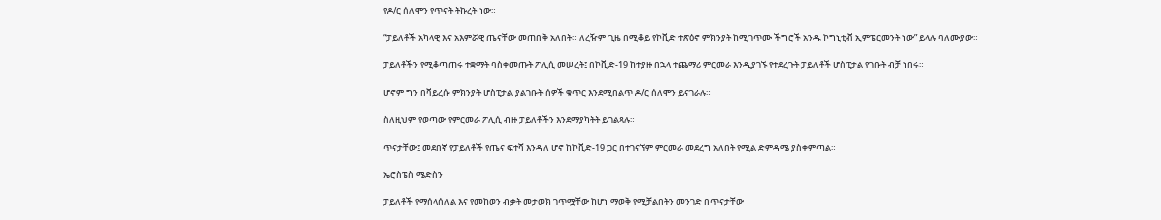የዶ/ር ሰለሞን የጥናት ትኩረት ነው።

“ፓይለቶች አካላዊ እና አእምሯዊ ጤናቸው መጠበቅ አለበት። ለረዥም ጊዜ በሚቆይ የኮቪድ ተጽዕኖ ምክንያት ከሚገጥሙ ችግሮች አንዱ ኮግኒቲቭ ኢምፔርመንት ነው” ይላሉ ባለሙያው።

ፓይለቶችን የሚቆጣጠሩ ተቋማት ባስቀመጡት ፖሊሲ መሠረት፤ በኮቪድ-19 ከተያዙ በኋላ ተጨማሪ ምርመራ እንዲያገኙ የተደረጉት ፓይለቶች ሆስፒታል የገቡት ብቻ ነበሩ።

ሆኖም ግን በቫይረሱ ምክንያት ሆስፒታል ያልገቡት ሰዎች ቁጥር እንደሚበልጥ ዶ/ር ሰለሞን ይናገራሉ።

ስለዚህም የወጣው የምርመራ ፖሊሲ ብዙ ፓይለቶችን እንደማያካትት ይገልጻሉ።

ጥናታቸው፤ መደበኛ የፓይለቶች የጤና ፍተሻ እንዳለ ሆኖ ከኮቪድ-19 ጋር በተገናኘም ምርመራ መደረግ አለበት የሚል ድምዳሜ ያስቀምጣል።

ኤሮስፔስ ሜድስን

ፓይለቶች የማሰላሰለል እና የመከወን ብቃት መታወክ ገጥሟቸው ከሆነ ማወቅ የሚቻልበትን መንገድ በጥናታቸው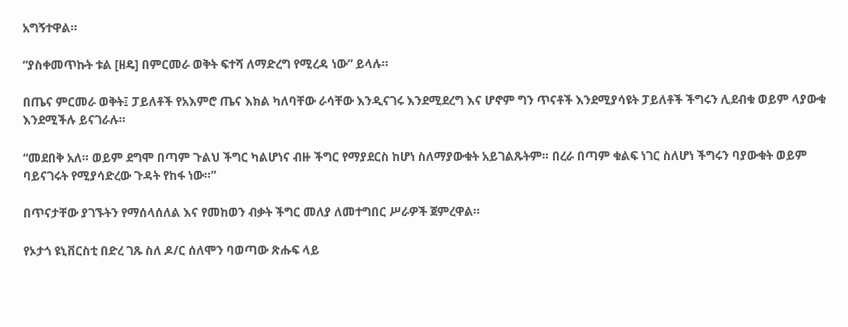አግኝተዋል።

“ያስቀመጥኩት ቱል [ዘዴ] በምርመራ ወቅት ፍተሻ ለማድረግ የሚረዳ ነው” ይላሉ።

በጤና ምርመራ ወቅት፤ ፓይለቶች የአእምሮ ጤና እክል ካለባቸው ራሳቸው እንዲናገሩ እንደሚደረግ እና ሆኖም ግን ጥናቶች እንደሚያሳዩት ፓይለቶች ችግሩን ሊደብቁ ወይም ላያውቁ እንደሚችሉ ይናገራሉ።

“መደበቅ አለ። ወይም ደግሞ በጣም ጉልህ ችግር ካልሆነና ብዙ ችግር የማያደርስ ከሆነ ስለማያውቁት አይገልጹትም። በረራ በጣም ቁልፍ ነገር ስለሆነ ችግሩን ባያውቁት ወይም ባይናገሩት የሚያሳድረው ጉዳት የከፋ ነው።”

በጥናታቸው ያገኙትን የማሰላሰለል እና የመከወን ብቃት ችግር መለያ ለመተግበር ሥራዎች ጀምረዋል።

የኦታጎ ዩኒቨርስቲ በድረ ገጹ ስለ ዶ/ር ሰለሞን ባወጣው ጽሑፍ ላይ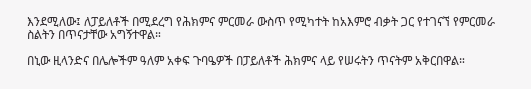እንደሚለው፤ ለፓይለቶች በሚደረግ የሕክምና ምርመራ ውስጥ የሚካተት ከአእምሮ ብቃት ጋር የተገናኘ የምርመራ ስልትን በጥናታቸው አግኝተዋል።

በኒው ዚላንድና በሌሎችም ዓለም አቀፍ ጉባዔዎች በፓይለቶች ሕክምና ላይ የሠሩትን ጥናትም አቅርበዋል።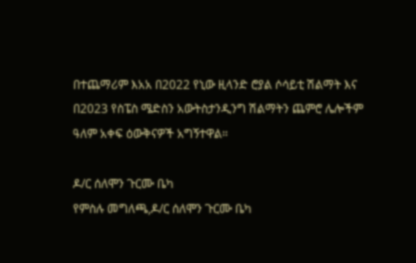በተጨማሪም እአአ በ2022 የኒው ዚላንድ ሮያል ሶሳይቲ ሽልማት እና በ2023 የስፔስ ሜድስን አውትስታንዲንግ ሽልማትን ጨምሮ ሌሎችም ዓለም አቀፍ ዕውቅናዎች አግኝተዋል።

ዶ/ር ሰለሞን ጉርሙ ቤካ
የምስሉ መግለጫ,ዶ/ር ሰለሞን ጉርሙ ቤካ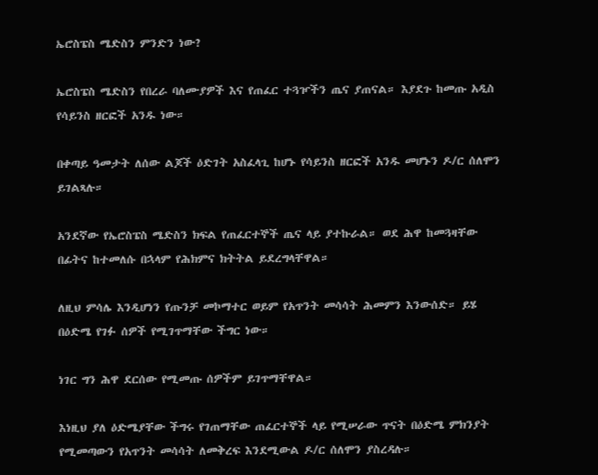ኤሮስፔስ ሜድስን ምንድን ነው?

ኤሮስፔስ ሜድስን የበረራ ባለሙያዎች እና የጠፈር ተጓዦችን ጤና ያጠናል። እያደጉ ከመጡ አዲስ የሳይንስ ዘርፎች አንዱ ነው።

በቀጣይ ዓመታት ለሰው ልጆች ዕድገት አስፈላጊ ከሆኑ የሳይንስ ዘርፎች አንዱ መሆኑን ዶ/ር ሰለሞን ይገልጻሉ።

አንደኛው የኤሮስፔስ ሜድስን ክፍል የጠፈርተኞች ጤና ላይ ያተኩራል። ወደ ሕዋ ከመጓዛቸው በፊትና ከተመለሱ በኋላም የሕክምና ክትትል ይደረግላቸዋል።

ለዚህ ምሳሌ እንዲሆነን የጡንቻ መኮማተር ወይም የአጥንት መሳሳት ሕመምን እንውሰድ። ይሄ በዕድሜ የገፉ ሰዎች የሚገጥማቸው ችግር ነው።

ነገር ግን ሕዋ ደርሰው የሚመጡ ሰዎችም ይገጥማቸዋል።

እነዚህ ያለ ዕድሜያቸው ችግሩ የገጠማቸው ጠፈርተኞች ላይ የሚሠራው ጥናት በዕድሜ ምክንያት የሚመጣውን የአጥንት መሳሳት ለመቅረፍ እንደሚውል ዶ/ር ሰለሞን ያስረዳሉ።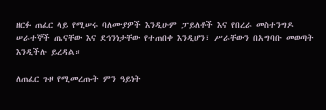ዘርፉ ጠፈር ላይ የሚሠሩ ባለሙያዎች እንዲሁም ፓይለቶች እና የበረራ መስተንግዶ ሠራተኞች ጤናቸው እና ደኅንነታቸው የተጠበቀ እንዲሆን፣ ሥራቸውን በአግባቡ መወጣት እንዲችሉ ይረዳል።

ለጠፈር ጉዞ የሚመረጡት ምን ዓይነት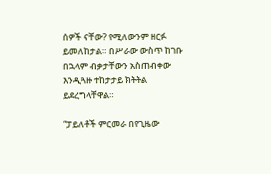ሰዎች ናቸው? የሚለውንም ዘርፉ ይመለከታል። በሥራው ውስጥ ከገቡ በኋላም ብቃታቸውን አስጠብቀው እንዲጓዙ ተከታታይ ክትትል ይደረግላቸዋል።

“ፓይለቶች ምርመራ በየጊዜው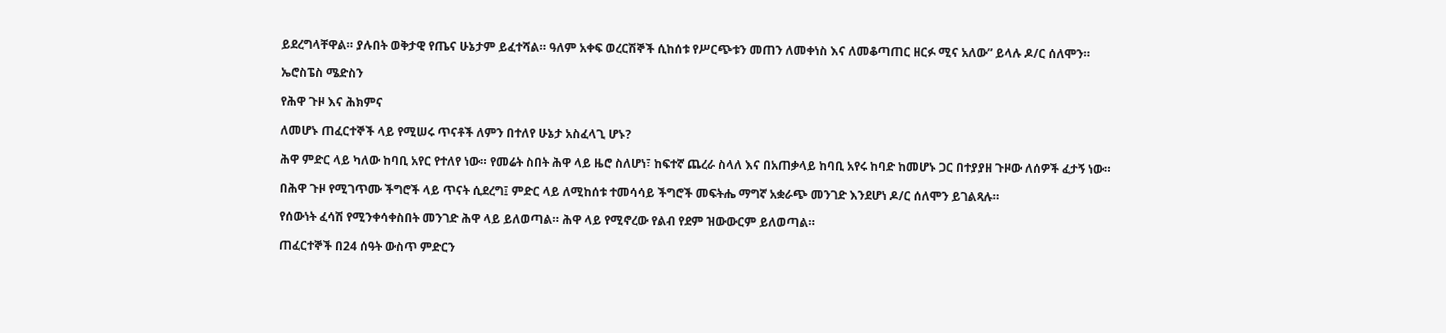ይደረግላቸዋል። ያሉበት ወቅታዊ የጤና ሁኔታም ይፈተሻል። ዓለም አቀፍ ወረርሽኞች ሲከሰቱ የሥርጭቱን መጠን ለመቀነስ እና ለመቆጣጠር ዘርፉ ሚና አለው” ይላሉ ዶ/ር ሰለሞን።

ኤሮስፔስ ሜድስን

የሕዋ ጉዞ እና ሕክምና

ለመሆኑ ጠፈርተኞች ላይ የሚሠሩ ጥናቶች ለምን በተለየ ሁኔታ አስፈላጊ ሆኑ?

ሕዋ ምድር ላይ ካለው ከባቢ አየር የተለየ ነው። የመሬት ስበት ሕዋ ላይ ዜሮ ስለሆነ፣ ከፍተኛ ጨረራ ስላለ እና በአጠቃላይ ከባቢ አየሩ ከባድ ከመሆኑ ጋር በተያያዘ ጉዞው ለሰዎች ፈታኝ ነው።

በሕዋ ጉዞ የሚገጥሙ ችግሮች ላይ ጥናት ሲደረግ፤ ምድር ላይ ለሚከሰቱ ተመሳሳይ ችግሮች መፍትሔ ማግኛ አቋራጭ መንገድ እንደሆነ ዶ/ር ሰለሞን ይገልጻሉ።

የሰውነት ፈሳሽ የሚንቀሳቀስበት መንገድ ሕዋ ላይ ይለወጣል። ሕዋ ላይ የሚኖረው የልብ የደም ዝውውርም ይለወጣል።

ጠፈርተኞች በ24 ሰዓት ውስጥ ምድርን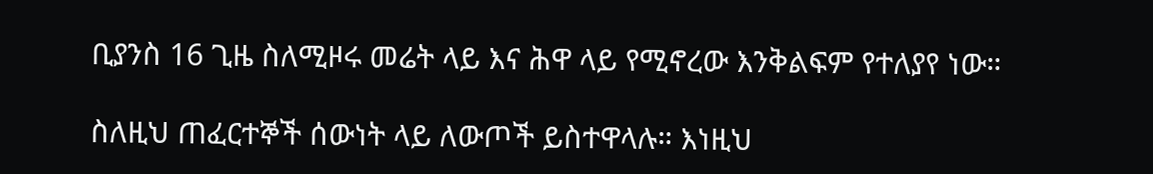ቢያንስ 16 ጊዜ ስለሚዞሩ መሬት ላይ እና ሕዋ ላይ የሚኖረው እንቅልፍም የተለያየ ነው።

ስለዚህ ጠፈርተኞች ሰውነት ላይ ለውጦች ይስተዋላሉ። እነዚህ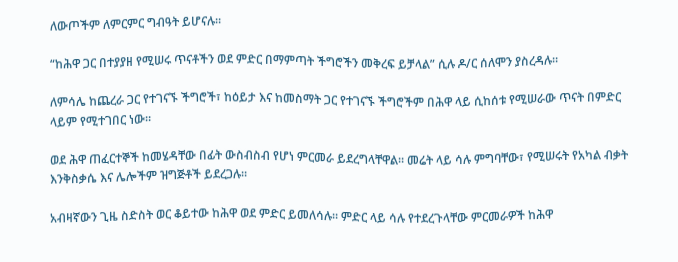ለውጦችም ለምርምር ግብዓት ይሆናሉ።

“ከሕዋ ጋር በተያያዘ የሚሠሩ ጥናቶችን ወደ ምድር በማምጣት ችግሮችን መቅረፍ ይቻላል” ሲሉ ዶ/ር ሰለሞን ያስረዳሉ።

ለምሳሌ ከጨረራ ጋር የተገናኙ ችግሮች፣ ከዕይታ እና ከመስማት ጋር የተገናኙ ችግሮችም በሕዋ ላይ ሲከሰቱ የሚሠራው ጥናት በምድር ላይም የሚተገበር ነው።

ወደ ሕዋ ጠፈርተኞች ከመሄዳቸው በፊት ውስብስብ የሆነ ምርመራ ይደረግላቸዋል። መሬት ላይ ሳሉ ምግባቸው፣ የሚሠሩት የአካል ብቃት እንቅስቃሴ እና ሌሎችም ዝግጅቶች ይደረጋሉ።

አብዛኛውን ጊዜ ስድስት ወር ቆይተው ከሕዋ ወደ ምድር ይመለሳሉ። ምድር ላይ ሳሉ የተደረጉላቸው ምርመራዎች ከሕዋ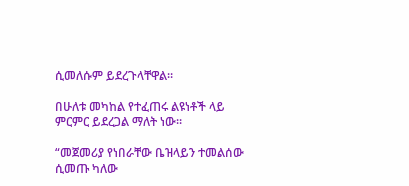ሲመለሱም ይደረጉላቸዋል።

በሁለቱ መካከል የተፈጠሩ ልዩነቶች ላይ ምርምር ይደረጋል ማለት ነው።

“መጀመሪያ የነበራቸው ቤዝላይን ተመልሰው ሲመጡ ካለው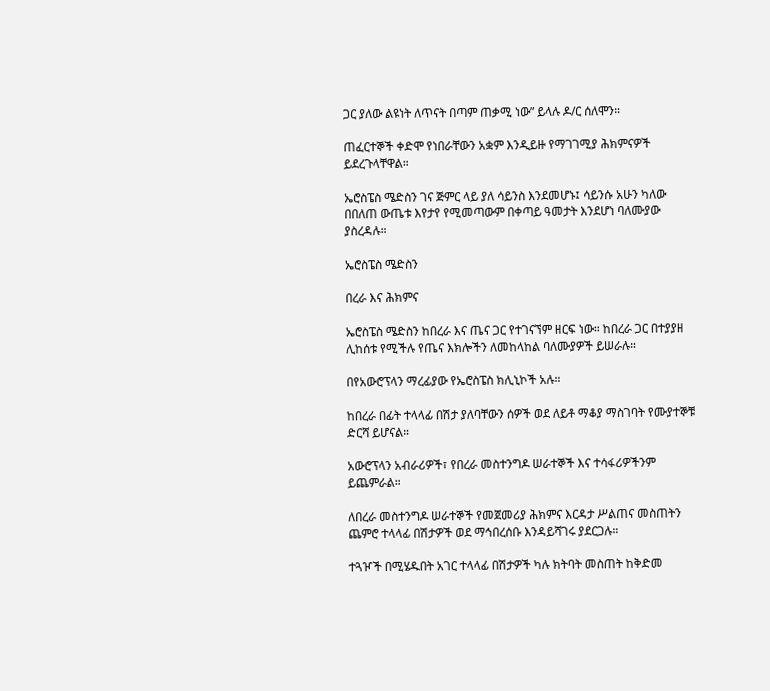ጋር ያለው ልዩነት ለጥናት በጣም ጠቃሚ ነው” ይላሉ ዶ/ር ሰለሞን።

ጠፈርተኞች ቀድሞ የነበራቸውን አቋም እንዲይዙ የማገገሚያ ሕክምናዎች ይደረጉላቸዋል።

ኤሮስፔስ ሜድስን ገና ጅምር ላይ ያለ ሳይንስ እንደመሆኑ፤ ሳይንሱ አሁን ካለው በበለጠ ውጤቱ እየታየ የሚመጣውም በቀጣይ ዓመታት እንደሆነ ባለሙያው ያስረዳሉ።

ኤሮስፔስ ሜድስን

በረራ እና ሕክምና

ኤሮስፔስ ሜድስን ከበረራ እና ጤና ጋር የተገናኘም ዘርፍ ነው። ከበረራ ጋር በተያያዘ ሊከሰቱ የሚችሉ የጤና እክሎችን ለመከላከል ባለሙያዎች ይሠራሉ።

በየአውሮፕላን ማረፊያው የኤሮስፔስ ክሊኒኮች አሉ።

ከበረራ በፊት ተላላፊ በሽታ ያለባቸውን ሰዎች ወደ ለይቶ ማቆያ ማስገባት የሙያተኞቹ ድርሻ ይሆናል።

አውሮፕላን አብራሪዎች፣ የበረራ መስተንግዶ ሠራተኞች እና ተሳፋሪዎችንም ይጨምራል።

ለበረራ መስተንግዶ ሠራተኞች የመጀመሪያ ሕክምና እርዳታ ሥልጠና መስጠትን ጨምሮ ተላላፊ በሽታዎች ወደ ማኅበረሰቡ እንዳይሻገሩ ያደርጋሉ።

ተጓዦች በሚሄዱበት አገር ተላላፊ በሽታዎች ካሉ ክትባት መስጠት ከቅድመ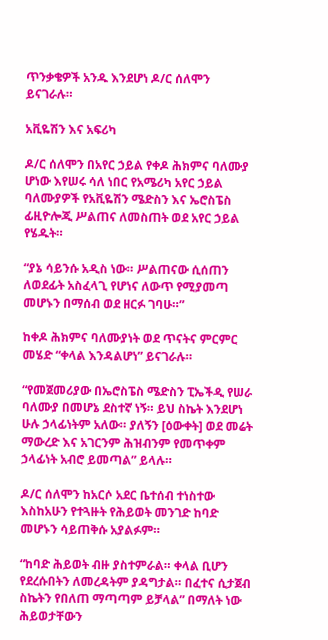ጥንቃቄዎች አንዱ እንደሆነ ዶ/ር ሰለሞን ይናገራሉ።

አቪዬሽን እና አፍሪካ

ዶ/ር ሰለሞን በአየር ኃይል የቀዶ ሕክምና ባለሙያ ሆነው እየሠሩ ሳለ ነበር የአሜሪካ አየር ኃይል ባለሙያዎች የአቪዬሽን ሜድስን እና ኤሮስፔስ ፊዚዮሎጂ ሥልጠና ለመስጠት ወደ አየር ኃይል የሄዱት።

“ያኔ ሳይንሱ አዲስ ነው። ሥልጠናው ሲሰጠን ለወደፊት አስፈላጊ የሆነና ለውጥ የሚያመጣ መሆኑን በማሰብ ወደ ዘርፉ ገባሁ።”

ከቀዶ ሕክምና ባለሙያነት ወደ ጥናትና ምርምር መሄድ “ቀላል እንዳልሆነ” ይናገራሉ።

“የመጀመሪያው በኤሮስፔስ ሜድስን ፒኤችዲ የሠራ ባለሙያ በመሆኔ ደስተኛ ነኝ። ይህ ስኬት እንደሆነ ሁሉ ኃላፊነትም አለው። ያለኝን [ዕውቀት] ወደ መሬት ማውረድ እና አገርንም ሕዝብንም የመጥቀም ኃላፊነት አብሮ ይመጣል” ይላሉ።

ዶ/ር ሰለሞን ከአርሶ አደር ቤተሰብ ተነስተው እስከአሁን የተጓዙት የሕይወት መንገድ ከባድ መሆኑን ሳይጠቅሱ አያልፉም።

“ከባድ ሕይወት ብዙ ያስተምራል። ቀላል ቢሆን የደረሱበትን ለመረዳትም ያዳግታል። በፈተና ሲታጀብ ስኬትን የበለጠ ማጣጣም ይቻላል” በማለት ነው ሕይወታቸውን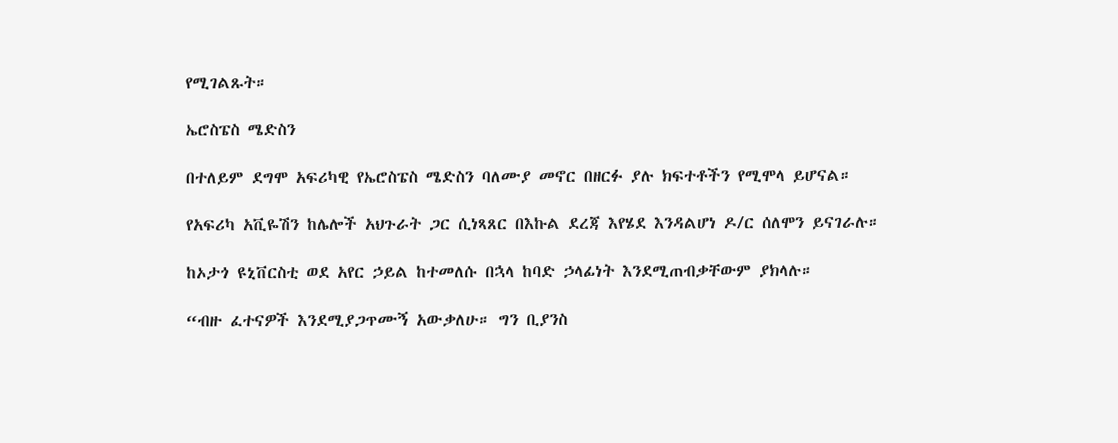የሚገልጹት።

ኤሮስፔስ ሜድስን

በተለይም ደግሞ አፍሪካዊ የኤሮስፔስ ሜድስን ባለሙያ መኖር በዘርፉ ያሉ ክፍተቶችን የሚሞላ ይሆናል።

የአፍሪካ አቪዬሽን ከሌሎች አህጉራት ጋር ሲነጻጸር በእኩል ደረጃ እየሄደ እንዳልሆነ ዶ/ር ሰለሞን ይናገራሉ።

ከኦታጎ ዩኒቨርስቲ ወደ አየር ኃይል ከተመለሱ በኋላ ከባድ ኃላፊነት እንደሚጠብቃቸውም ያክላሉ።

“ብዙ ፈተናዎች እንደሚያጋጥሙኝ አውቃለሁ። ግን ቢያንስ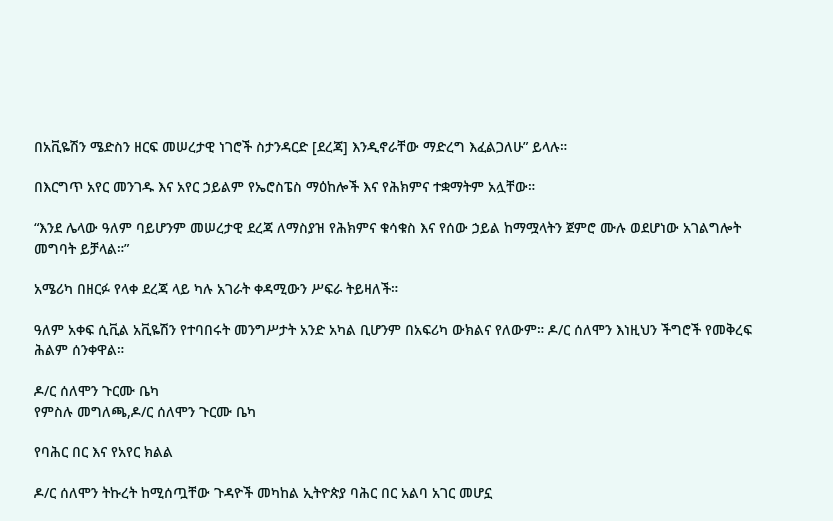በአቪዬሽን ሜድስን ዘርፍ መሠረታዊ ነገሮች ስታንዳርድ [ደረጃ] እንዲኖራቸው ማድረግ እፈልጋለሁ” ይላሉ።

በእርግጥ አየር መንገዱ እና አየር ኃይልም የኤሮስፔስ ማዕከሎች እና የሕክምና ተቋማትም አሏቸው።

“እንደ ሌላው ዓለም ባይሆንም መሠረታዊ ደረጃ ለማስያዝ የሕክምና ቁሳቁስ እና የሰው ኃይል ከማሟላትን ጀምሮ ሙሉ ወደሆነው አገልግሎት መግባት ይቻላል።”

አሜሪካ በዘርፉ የላቀ ደረጃ ላይ ካሉ አገራት ቀዳሚውን ሥፍራ ትይዛለች።

ዓለም አቀፍ ሲቪል አቪዬሽን የተባበሩት መንግሥታት አንድ አካል ቢሆንም በአፍሪካ ውክልና የለውም። ዶ/ር ሰለሞን እነዚህን ችግሮች የመቅረፍ ሕልም ሰንቀዋል።

ዶ/ር ሰለሞን ጉርሙ ቤካ
የምስሉ መግለጫ,ዶ/ር ሰለሞን ጉርሙ ቤካ

የባሕር በር እና የአየር ክልል

ዶ/ር ሰለሞን ትኩረት ከሚሰጧቸው ጉዳዮች መካከል ኢትዮጵያ ባሕር በር አልባ አገር መሆኗ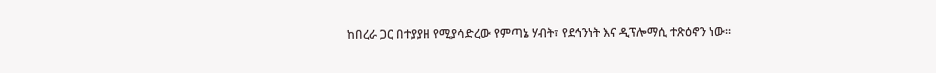ከበረራ ጋር በተያያዘ የሚያሳድረው የምጣኔ ሃብት፣ የደኅንነት እና ዲፕሎማሲ ተጽዕኖን ነው።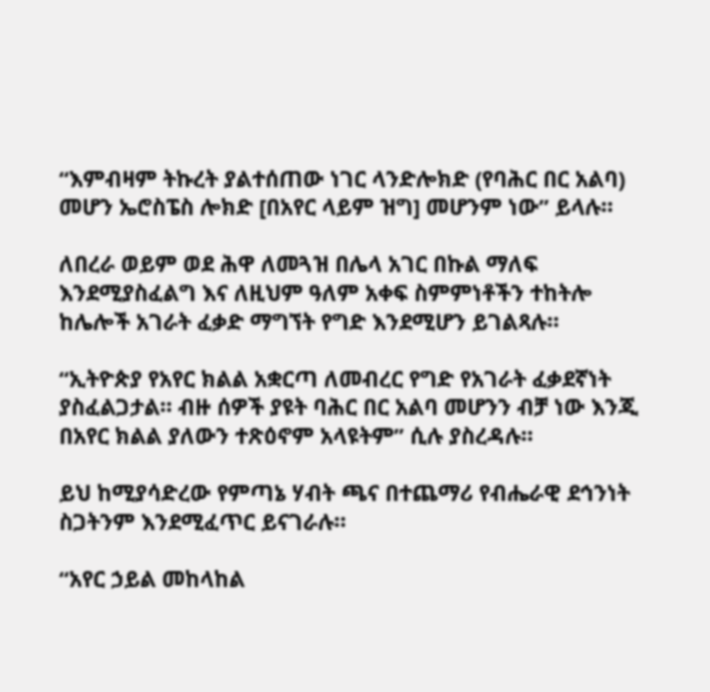“እምብዛም ትኩረት ያልተሰጠው ነገር ላንድሎክድ (የባሕር በር አልባ) መሆን ኤሮስፔስ ሎክድ [በአየር ላይም ዝግ] መሆንም ነው” ይላሉ።

ለበረራ ወይም ወደ ሕዋ ለመጓዝ በሌላ አገር በኩል ማለፍ እንደሚያስፈልግ እና ለዚህም ዓለም አቀፍ ስምምነቶችን ተከትሎ ከሌሎች አገራት ፈቃድ ማግኘት የግድ እንደሚሆን ይገልጻሉ።

“ኢትዮጵያ የአየር ክልል አቋርጣ ለመብረር የግድ የአገራት ፈቃደኛነት ያስፈልጋታል። ብዙ ሰዎች ያዩት ባሕር በር አልባ መሆንን ብቻ ነው እንጂ በአየር ክልል ያለውን ተጽዕኖም አላዩትም” ሲሉ ያስረዳሉ።

ይህ ከሚያሳድረው የምጣኔ ሃብት ጫና በተጨማሪ የብሔራዊ ደኅንነት ስጋትንም እንደሚፈጥር ይናገራሉ።

“አየር ኃይል መከላከል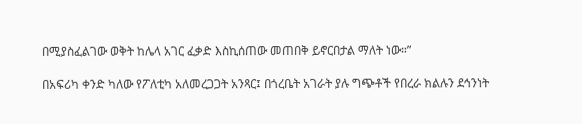በሚያስፈልገው ወቅት ከሌላ አገር ፈቃድ እስኪሰጠው መጠበቅ ይኖርበታል ማለት ነው።”

በአፍሪካ ቀንድ ካለው የፖለቲካ አለመረጋጋት አንጻር፤ በጎረቤት አገራት ያሉ ግጭቶች የበረራ ክልሉን ደኅንነት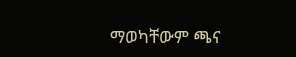ማወካቸውም ጫና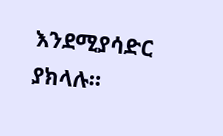እንደሚያሳድር ያክላሉ።